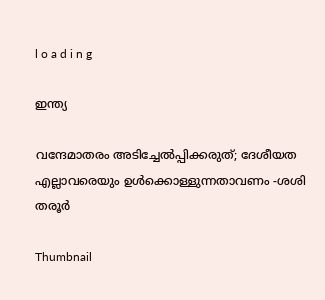l o a d i n g

ഇന്ത്യ

വന്ദേമാതരം അടിച്ചേല്‍പ്പിക്കരുത്; ദേശീയത എല്ലാവരെയും ഉള്‍ക്കൊള്ളുന്നതാവണം -ശശി തരൂര്‍

Thumbnail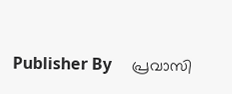Publisher By     പ്രവാസി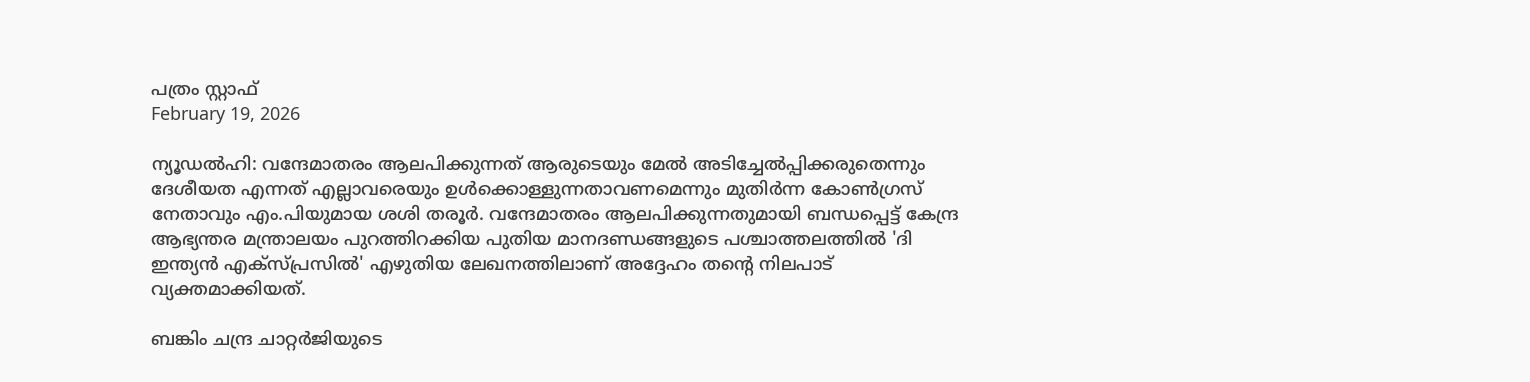പത്രം സ്റ്റാഫ്
February 19, 2026

ന്യൂഡല്‍ഹി: വന്ദേമാതരം ആലപിക്കുന്നത് ആരുടെയും മേല്‍ അടിച്ചേല്‍പ്പിക്കരുതെന്നും ദേശീയത എന്നത് എല്ലാവരെയും ഉള്‍ക്കൊള്ളുന്നതാവണമെന്നും മുതിര്‍ന്ന കോണ്‍ഗ്രസ് നേതാവും എം.പിയുമായ ശശി തരൂര്‍. വന്ദേമാതരം ആലപിക്കുന്നതുമായി ബന്ധപ്പെട്ട് കേന്ദ്ര ആഭ്യന്തര മന്ത്രാലയം പുറത്തിറക്കിയ പുതിയ മാനദണ്ഡങ്ങളുടെ പശ്ചാത്തലത്തില്‍ 'ദി ഇന്ത്യന്‍ എക്‌സ്പ്രസില്‍' എഴുതിയ ലേഖനത്തിലാണ് അദ്ദേഹം തന്റെ നിലപാട് വ്യക്തമാക്കിയത്.

ബങ്കിം ചന്ദ്ര ചാറ്റര്‍ജിയുടെ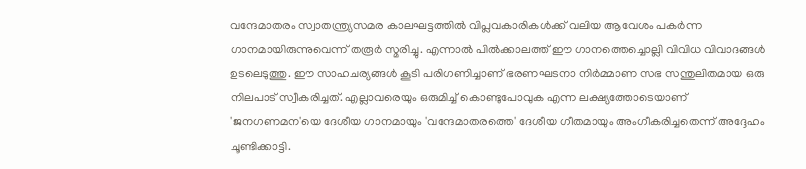വന്ദേമാതരം സ്വാതന്ത്ര്യസമര കാലഘട്ടത്തില്‍ വിപ്ലവകാരികള്‍ക്ക് വലിയ ആവേശം പകര്‍ന്ന ഗാനമായിരുന്നുവെന്ന് തരൂര്‍ സ്മരിച്ചു. എന്നാല്‍ പില്‍ക്കാലത്ത് ഈ ഗാനത്തെച്ചൊല്ലി വിവിധ വിവാദങ്ങള്‍ ഉടലെടുത്തു. ഈ സാഹചര്യങ്ങള്‍ കൂടി പരിഗണിച്ചാണ് ഭരണഘടനാ നിര്‍മ്മാണ സഭ സന്തുലിതമായ ഒരു നിലപാട് സ്വീകരിച്ചത്. എല്ലാവരെയും ഒരുമിച്ച് കൊണ്ടുപോവുക എന്ന ലക്ഷ്യത്തോടെയാണ് 'ജനഗണമന'യെ ദേശീയ ഗാനമായും 'വന്ദേമാതരത്തെ' ദേശീയ ഗീതമായും അംഗീകരിച്ചതെന്ന് അദ്ദേഹം ചൂണ്ടിക്കാട്ടി.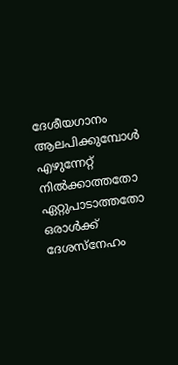ദേശീയഗാനം ആലപിക്കുമ്പോള്‍ എഴുന്നേറ്റ് നില്‍ക്കാത്തതോ ഏറ്റുപാടാത്തതോ ഒരാള്‍ക്ക് ദേശസ്‌നേഹം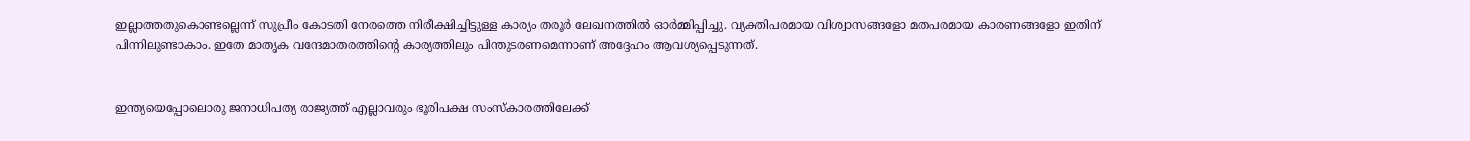ഇല്ലാത്തതുകൊണ്ടല്ലെന്ന് സുപ്രീം കോടതി നേരത്തെ നിരീക്ഷിച്ചിട്ടുള്ള കാര്യം തരൂര്‍ ലേഖനത്തില്‍ ഓര്‍മ്മിപ്പിച്ചു. വ്യക്തിപരമായ വിശ്വാസങ്ങളോ മതപരമായ കാരണങ്ങളോ ഇതിന് പിന്നിലുണ്ടാകാം. ഇതേ മാതൃക വന്ദേമാതരത്തിന്റെ കാര്യത്തിലും പിന്തുടരണമെന്നാണ് അദ്ദേഹം ആവശ്യപ്പെടുന്നത്.


ഇന്ത്യയെപ്പോലൊരു ജനാധിപത്യ രാജ്യത്ത് എല്ലാവരും ഭൂരിപക്ഷ സംസ്‌കാരത്തിലേക്ക്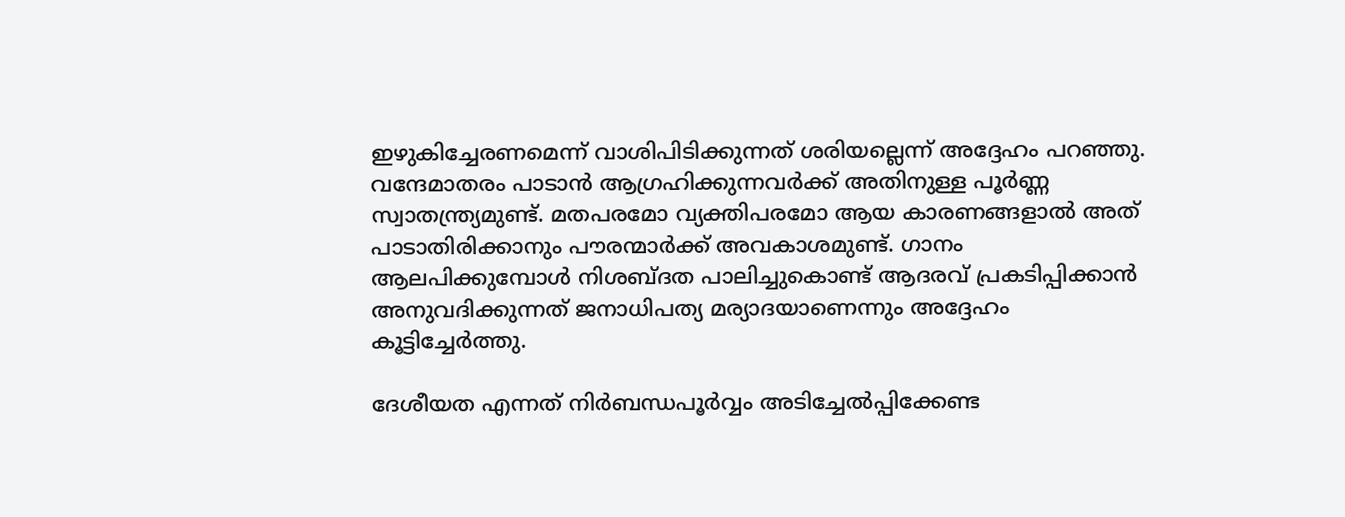ഇഴുകിച്ചേരണമെന്ന് വാശിപിടിക്കുന്നത് ശരിയല്ലെന്ന് അദ്ദേഹം പറഞ്ഞു. വന്ദേമാതരം പാടാന്‍ ആഗ്രഹിക്കുന്നവര്‍ക്ക് അതിനുള്ള പൂര്‍ണ്ണ സ്വാതന്ത്ര്യമുണ്ട്. മതപരമോ വ്യക്തിപരമോ ആയ കാരണങ്ങളാല്‍ അത് പാടാതിരിക്കാനും പൗരന്മാര്‍ക്ക് അവകാശമുണ്ട്. ഗാനം ആലപിക്കുമ്പോള്‍ നിശബ്ദത പാലിച്ചുകൊണ്ട് ആദരവ് പ്രകടിപ്പിക്കാന്‍ അനുവദിക്കുന്നത് ജനാധിപത്യ മര്യാദയാണെന്നും അദ്ദേഹം കൂട്ടിച്ചേര്‍ത്തു.

ദേശീയത എന്നത് നിര്‍ബന്ധപൂര്‍വ്വം അടിച്ചേല്‍പ്പിക്കേണ്ട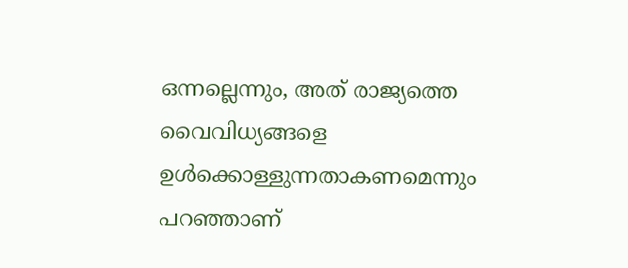ഒന്നല്ലെന്നും, അത് രാജ്യത്തെ വൈവിധ്യങ്ങളെ ഉള്‍ക്കൊള്ളുന്നതാകണമെന്നും പറഞ്ഞാണ്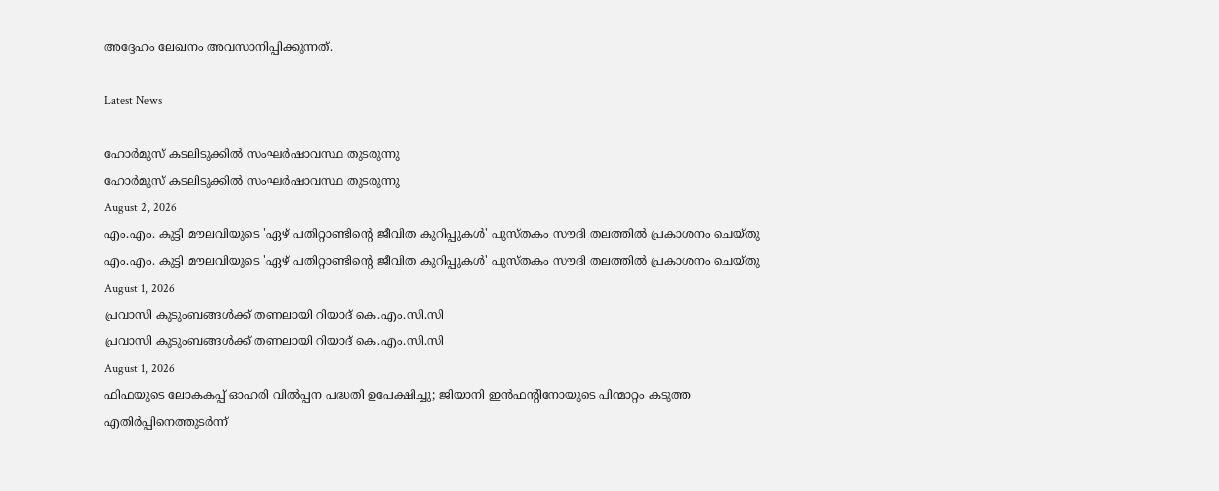അദ്ദേഹം ലേഖനം അവസാനിപ്പിക്കുന്നത്.

Latest News

ഹോര്‍മുസ് കടലിടുക്കില്‍ സംഘര്‍ഷാവസ്ഥ തുടരുന്നു
ഹോര്‍മുസ് കടലിടുക്കില്‍ സംഘര്‍ഷാവസ്ഥ തുടരുന്നു
August 2, 2026
എം.എം. കുട്ടി മൗലവിയുടെ 'ഏഴ് പതിറ്റാണ്ടിന്റെ ജീവിത കുറിപ്പുകള്‍' പുസ്തകം സൗദി തലത്തില്‍ പ്രകാശനം ചെയ്തു
എം.എം. കുട്ടി മൗലവിയുടെ 'ഏഴ് പതിറ്റാണ്ടിന്റെ ജീവിത കുറിപ്പുകള്‍' പുസ്തകം സൗദി തലത്തില്‍ പ്രകാശനം ചെയ്തു
August 1, 2026
പ്രവാസി കുടുംബങ്ങള്‍ക്ക് തണലായി റിയാദ് കെ.എം.സി.സി
പ്രവാസി കുടുംബങ്ങള്‍ക്ക് തണലായി റിയാദ് കെ.എം.സി.സി
August 1, 2026
ഫിഫയുടെ ലോകകപ്പ് ഓഹരി വില്‍പ്പന പദ്ധതി ഉപേക്ഷിച്ചു; ജിയാനി ഇന്‍ഫന്റിനോയുടെ പിന്മാറ്റം കടുത്ത എതിര്‍പ്പിനെത്തുടര്‍ന്ന്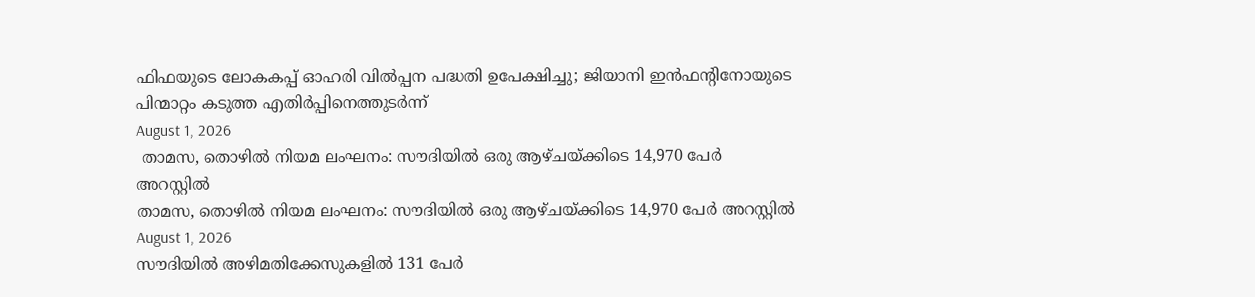ഫിഫയുടെ ലോകകപ്പ് ഓഹരി വില്‍പ്പന പദ്ധതി ഉപേക്ഷിച്ചു; ജിയാനി ഇന്‍ഫന്റിനോയുടെ പിന്മാറ്റം കടുത്ത എതിര്‍പ്പിനെത്തുടര്‍ന്ന്
August 1, 2026
 താമസ, തൊഴില്‍ നിയമ ലംഘനം: സൗദിയില്‍ ഒരു ആഴ്ചയ്ക്കിടെ 14,970 പേര്‍ അറസ്റ്റില്‍
താമസ, തൊഴില്‍ നിയമ ലംഘനം: സൗദിയില്‍ ഒരു ആഴ്ചയ്ക്കിടെ 14,970 പേര്‍ അറസ്റ്റില്‍
August 1, 2026
സൗദിയില്‍ അഴിമതിക്കേസുകളില്‍ 131 പേര്‍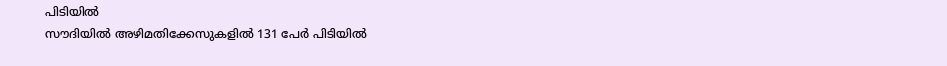പിടിയില്‍
സൗദിയില്‍ അഴിമതിക്കേസുകളില്‍ 131 പേര്‍ പിടിയില്‍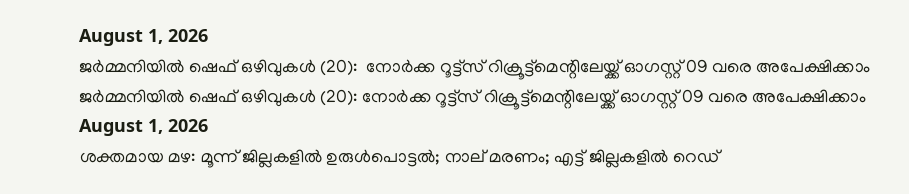August 1, 2026
ജര്‍മ്മനിയില്‍ ഷെഫ് ഒഴിവുകള്‍ (20):  നോര്‍ക്ക റൂട്ട്സ് റിക്രൂട്ട്മെന്റിലേയ്ക്ക് ഓഗസ്റ്റ് 09 വരെ അപേക്ഷിക്കാം
ജര്‍മ്മനിയില്‍ ഷെഫ് ഒഴിവുകള്‍ (20): നോര്‍ക്ക റൂട്ട്സ് റിക്രൂട്ട്മെന്റിലേയ്ക്ക് ഓഗസ്റ്റ് 09 വരെ അപേക്ഷിക്കാം
August 1, 2026
ശക്തമായ മഴ: മൂന്ന് ജില്ലകളിൽ ഉരുൾപൊട്ടൽ; നാല് മരണം; എട്ട് ജില്ലകളിൽ റെഡ്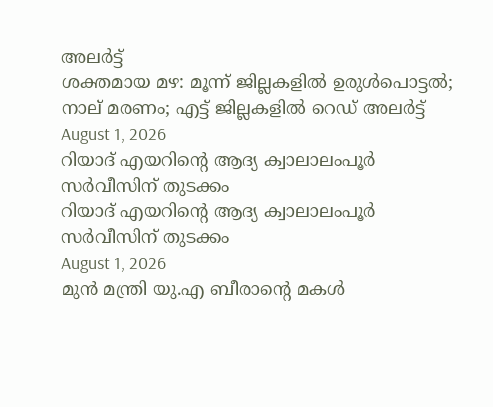അലർട്ട്
ശക്തമായ മഴ: മൂന്ന് ജില്ലകളിൽ ഉരുൾപൊട്ടൽ; നാല് മരണം; എട്ട് ജില്ലകളിൽ റെഡ് അലർട്ട്
August 1, 2026
റിയാദ് എയറിന്റെ ആദ്യ ക്വാലാലംപൂര്‍ സര്‍വീസിന് തുടക്കം
റിയാദ് എയറിന്റെ ആദ്യ ക്വാലാലംപൂര്‍ സര്‍വീസിന് തുടക്കം
August 1, 2026
മുന്‍ മന്ത്രി യു.എ ബീരാന്റെ മകള്‍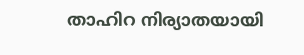താഹിറ നിര്യാതയായി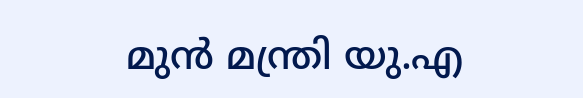മുന്‍ മന്ത്രി യു.എ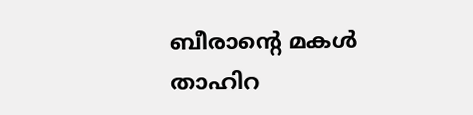ബീരാന്റെ മകള്‍ താഹിറ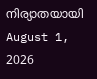നിര്യാതയായി
August 1, 2026